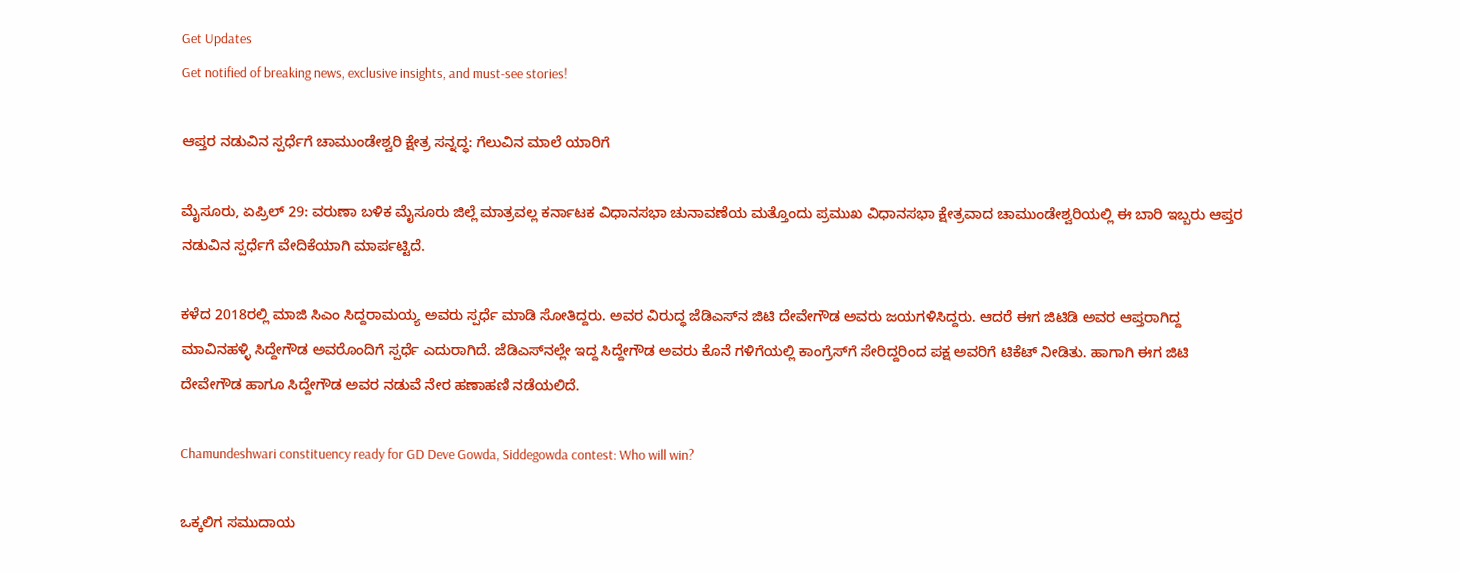Get Updates
Get notified of breaking news, exclusive insights, and must-see stories!

ಆಪ್ತರ ನಡುವಿನ ಸ್ಪರ್ಧೆಗೆ ಚಾಮುಂಡೇಶ್ವರಿ ಕ್ಷೇತ್ರ ಸನ್ನದ್ಧ: ಗೆಲುವಿನ ಮಾಲೆ ಯಾರಿಗೆ

ಮೈಸೂರು, ಏಪ್ರಿಲ್‌ 29: ವರುಣಾ ಬಳಿಕ ಮೈಸೂರು ಜಿಲ್ಲೆ ಮಾತ್ರವಲ್ಲ ಕರ್ನಾಟಕ ವಿಧಾನಸಭಾ ಚುನಾವಣೆಯ ಮತ್ತೊಂದು ಪ್ರಮುಖ ವಿಧಾನಸಭಾ ಕ್ಷೇತ್ರವಾದ ಚಾಮುಂಡೇಶ್ವರಿಯಲ್ಲಿ ಈ ಬಾರಿ ಇಬ್ಬರು ಆಪ್ತರ ನಡುವಿನ ಸ್ಪರ್ಧೆಗೆ ವೇದಿಕೆಯಾಗಿ ಮಾರ್ಪಟ್ಟಿದೆ.

ಕಳೆದ 2018ರಲ್ಲಿ ಮಾಜಿ ಸಿಎಂ ಸಿದ್ದರಾಮಯ್ಯ ಅವರು ಸ್ಪರ್ಧೆ ಮಾಡಿ ಸೋತಿದ್ದರು. ಅವರ ವಿರುದ್ಧ ಜೆಡಿಎಸ್‌ನ ಜಿಟಿ ದೇವೇಗೌಡ ಅವರು ಜಯಗಳಿಸಿದ್ದರು. ಆದರೆ ಈಗ ಜಿಟಿಡಿ ಅವರ ಆಪ್ತರಾಗಿದ್ದ ಮಾವಿನಹಳ್ಳಿ ಸಿದ್ದೇಗೌಡ ಅವರೊಂದಿಗೆ ಸ್ಪರ್ಧೆ ಎದುರಾಗಿದೆ. ಜೆಡಿಎಸ್‌ನಲ್ಲೇ ಇದ್ದ ಸಿದ್ದೇಗೌಡ ಅವರು ಕೊನೆ ಗಳಿಗೆಯಲ್ಲಿ ಕಾಂಗ್ರೆಸ್‌ಗೆ ಸೇರಿದ್ದರಿಂದ ಪಕ್ಷ ಅವರಿಗೆ ಟಿಕೆಟ್‌ ನೀಡಿತು. ಹಾಗಾಗಿ ಈಗ ಜಿಟಿ ದೇವೇಗೌಡ ಹಾಗೂ ಸಿದ್ದೇಗೌಡ ಅವರ ನಡುವೆ ನೇರ ಹಣಾಹಣಿ ನಡೆಯಲಿದೆ.

Chamundeshwari constituency ready for GD Deve Gowda, Siddegowda contest: Who will win?

ಒಕ್ಕಲಿಗ ಸಮುದಾಯ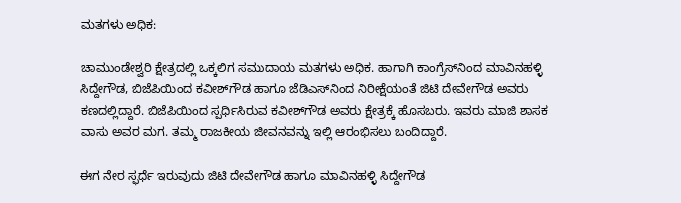ಮತಗಳು ಅಧಿಕ:

ಚಾಮುಂಡೇಶ್ವರಿ ಕ್ಷೇತ್ರದಲ್ಲಿ ಒಕ್ಕಲಿಗ ಸಮುದಾಯ ಮತಗಳು ಅಧಿಕ. ಹಾಗಾಗಿ ಕಾಂಗ್ರೆಸ್‌ನಿಂದ ಮಾವಿನಹಳ್ಳಿ ಸಿದ್ದೇಗೌಡ, ಬಿಜೆಪಿಯಿಂದ ಕವೀಶ್‌ಗೌಡ ಹಾಗೂ ಜೆಡಿಎಸ್‌ನಿಂದ ನಿರೀಕ್ಷೆಯಂತೆ ಜಿಟಿ ದೇವೇಗೌಡ ಅವರು ಕಣದಲ್ಲಿದ್ದಾರೆ. ಬಿಜೆಪಿಯಿಂದ ಸ್ಪರ್ಧಿಸಿರುವ ಕವೀಶ್‌ಗೌಡ ಅವರು ಕ್ಷೇತ್ರಕ್ಕೆ ಹೊಸಬರು. ಇವರು ಮಾಜಿ ಶಾಸಕ ವಾಸು ಅವರ ಮಗ. ತಮ್ಮ ರಾಜಕೀಯ ಜೀವನವನ್ನು ಇಲ್ಲಿ ಆರಂಭಿಸಲು ಬಂದಿದ್ದಾರೆ.

ಈಗ ನೇರ ಸ್ಫರ್ಧೆ ಇರುವುದು ಜಿಟಿ ದೇವೇಗೌಡ ಹಾಗೂ ಮಾವಿನಹಳ್ಳಿ ಸಿದ್ದೇಗೌಡ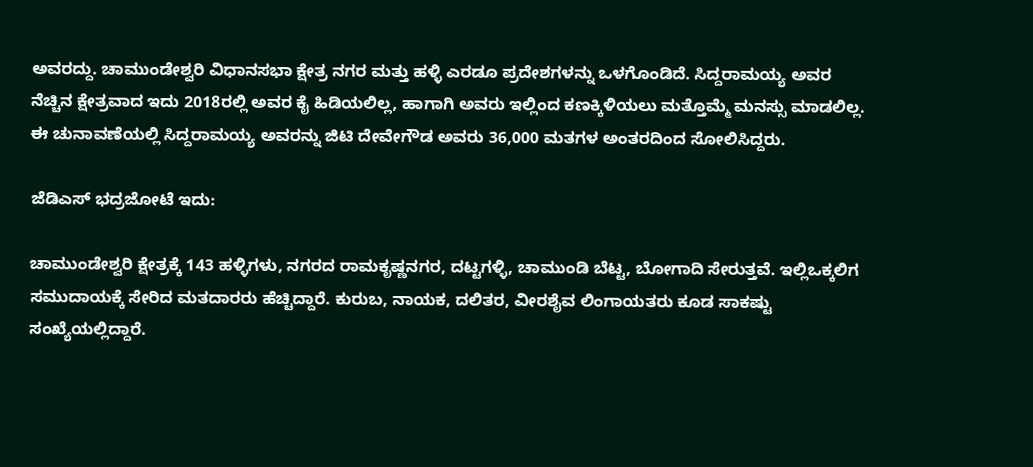ಅವರದ್ದು. ಚಾಮುಂಡೇಶ್ವರಿ ವಿಧಾನಸಭಾ ಕ್ಷೇತ್ರ ನಗರ ಮತ್ತು ಹಳ್ಳಿ ಎರಡೂ ಪ್ರದೇಶಗಳನ್ನು ಒಳಗೊಂಡಿದೆ. ಸಿದ್ದರಾಮಯ್ಯ ಅವರ ನೆಚ್ಚಿನ ಕ್ಷೇತ್ರವಾದ ಇದು 2018ರಲ್ಲಿ ಅವರ ಕೈ ಹಿಡಿಯಲಿಲ್ಲ, ಹಾಗಾಗಿ ಅವರು ಇಲ್ಲಿಂದ ಕಣಕ್ಕಿಳಿಯಲು ಮತ್ತೊಮ್ಮೆ ಮನಸ್ಸು ಮಾಡಲಿಲ್ಲ. ಈ ಚುನಾವಣೆಯಲ್ಲಿ ಸಿದ್ದರಾಮಯ್ಯ ಅವರನ್ನು ಜಿಟಿ ದೇವೇಗೌಡ ಅವರು 36,000 ಮತಗಳ ಅಂತರದಿಂದ ಸೋಲಿಸಿದ್ದರು.

ಜೆಡಿಎಸ್‌ ಭದ್ರಜೋಟೆ ಇದು:

ಚಾಮುಂಡೇಶ್ವರಿ ಕ್ಷೇತ್ರಕ್ಕೆ 143 ಹಳ್ಳಿಗಳು, ನಗರದ ರಾಮಕೃಷ್ಣನಗರ, ದಟ್ಟಗಳ್ಳಿ, ಚಾಮುಂಡಿ ಬೆಟ್ಟ, ಬೋಗಾದಿ ಸೇರುತ್ತವೆ. ಇಲ್ಲಿಒಕ್ಕಲಿಗ ಸಮುದಾಯಕ್ಕೆ ಸೇರಿದ ಮತದಾರರು ಹೆಚ್ಚಿದ್ದಾರೆ. ಕುರುಬ, ನಾಯಕ, ದಲಿತರ, ವೀರಶೈವ ಲಿಂಗಾಯತರು ಕೂಡ ಸಾಕಷ್ಟು ಸಂಖ್ಯೆಯಲ್ಲಿದ್ದಾರೆ.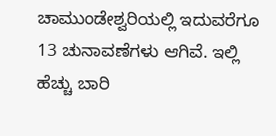ಚಾಮುಂಡೇಶ್ವರಿಯಲ್ಲಿ ಇದುವರೆಗೂ 13 ಚುನಾವಣೆಗಳು ಆಗಿವೆ. ಇಲ್ಲಿ ಹೆಚ್ಚು ಬಾರಿ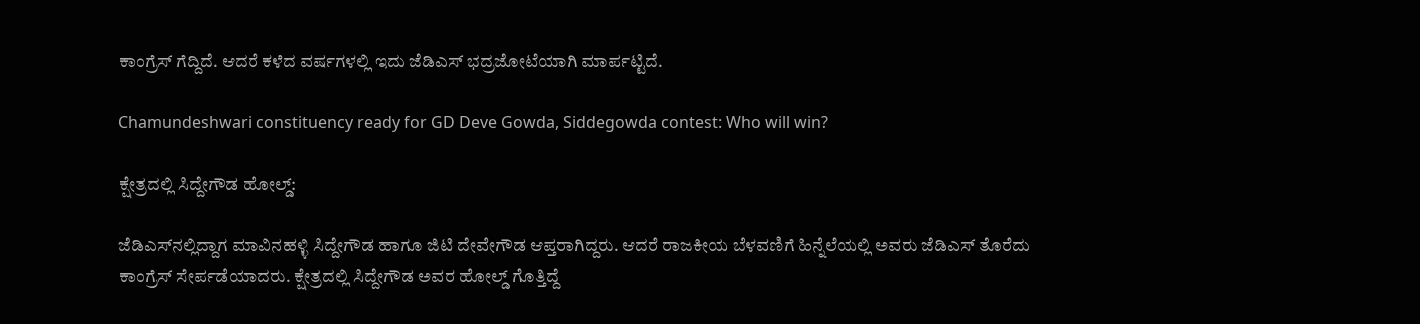ಕಾಂಗ್ರೆಸ್‌ ಗೆದ್ದಿದೆ. ಆದರೆ ಕಳೆದ ವರ್ಷಗಳಲ್ಲಿ ಇದು ಜೆಡಿಎಸ್‌ ಭದ್ರಜೋಟೆಯಾಗಿ ಮಾರ್ಪಟ್ಟಿದೆ.

Chamundeshwari constituency ready for GD Deve Gowda, Siddegowda contest: Who will win?

ಕ್ಷೇತ್ರದಲ್ಲಿ ಸಿದ್ದೇಗೌಡ ಹೋಲ್ಡ್‌:

ಜೆಡಿಎಸ್‌ನಲ್ಲಿದ್ದಾಗ ಮಾವಿನಹಳ್ಳಿ ಸಿದ್ದೇಗೌಡ ಹಾಗೂ ಜಿಟಿ ದೇವೇಗೌಡ ಆಪ್ತರಾಗಿದ್ದರು. ಆದರೆ ರಾಜಕೀಯ ಬೆಳವಣಿಗೆ ಹಿನ್ನೆಲೆಯಲ್ಲಿ ಅವರು ಜೆಡಿಎಸ್ ತೊರೆದು ಕಾಂಗ್ರೆಸ್‌ ಸೇರ್ಪಡೆಯಾದರು. ಕ್ಷೇತ್ರದಲ್ಲಿ ಸಿದ್ದೇಗೌಡ ಅವರ ಹೋಲ್ಡ್‌ ಗೊತ್ತಿದ್ದೆ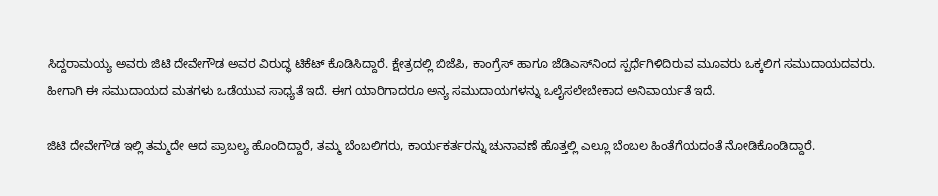ಸಿದ್ದರಾಮಯ್ಯ ಅವರು ಜಿಟಿ ದೇವೇಗೌಡ ಅವರ ವಿರುದ್ಧ ಟಿಕೆಟ್ ಕೊಡಿಸಿದ್ದಾರೆ. ಕ್ಷೇತ್ರದಲ್ಲಿ ಬಿಜೆಪಿ, ಕಾಂಗ್ರೆಸ್‌ ಹಾಗೂ ಜೆಡಿಎಸ್‌ನಿಂದ ಸ್ಪರ್ಧೆಗಿಳಿದಿರುವ ಮೂವರು ಒಕ್ಕಲಿಗ ಸಮುದಾಯದವರು. ಹೀಗಾಗಿ ಈ ಸಮುದಾಯದ ಮತಗಳು ಒಡೆಯುವ ಸಾಧ್ಯತೆ ಇದೆ. ಈಗ ಯಾರಿಗಾದರೂ ಅನ್ಯ ಸಮುದಾಯಗಳನ್ನು ಒಲೈಸಲೇಬೇಕಾದ ಅನಿವಾರ್ಯತೆ ಇದೆ.

ಜಿಟಿ ದೇವೇಗೌಡ ಇಲ್ಲಿ ತಮ್ಮದೇ ಆದ ಪ್ರಾಬಲ್ಯ ಹೊಂದಿದ್ದಾರೆ, ತಮ್ಮ ಬೆಂಬಲಿಗರು, ಕಾರ್ಯಕರ್ತರನ್ನು ಚುನಾವಣೆ ಹೊತ್ತಲ್ಲಿ ಎಲ್ಲೂ ಬೆಂಬಲ ಹಿಂತೆಗೆಯದಂತೆ ನೋಡಿಕೊಂಡಿದ್ದಾರೆ.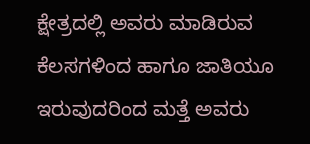ಕ್ಷೇತ್ರದಲ್ಲಿ ಅವರು ಮಾಡಿರುವ ಕೆಲಸಗಳಿಂದ ಹಾಗೂ ಜಾತಿಯೂ ಇರುವುದರಿಂದ ಮತ್ತೆ ಅವರು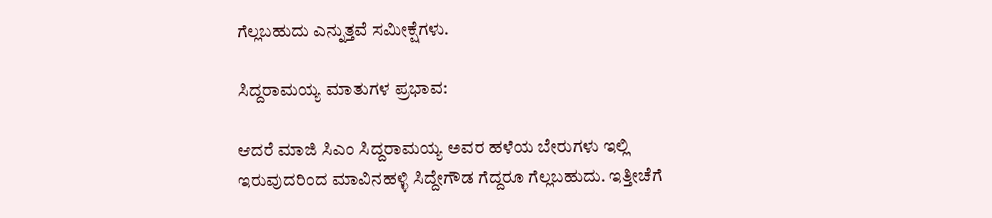ಗೆಲ್ಲಬಹುದು ಎನ್ನುತ್ತವೆ ಸಮೀಕ್ಷೆಗಳು.

ಸಿದ್ದರಾಮಯ್ಯ ಮಾತುಗಳ ಪ್ರಭಾವ:

ಆದರೆ ಮಾಜಿ ಸಿಎಂ ಸಿದ್ದರಾಮಯ್ಯ ಅವರ ಹಳೆಯ ಬೇರುಗಳು ಇಲ್ಲಿ ಇರುವುದರಿಂದ ಮಾವಿನಹಳ್ಳಿ ಸಿದ್ದೇಗೌಡ ಗೆದ್ದರೂ ಗೆಲ್ಲಬಹುದು. ಇತ್ತೀಚೆಗೆ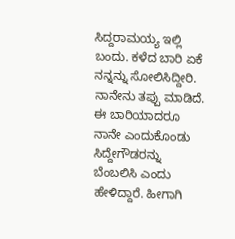ಸಿದ್ದರಾಮಯ್ಯ ಇಲ್ಲಿ ಬಂದು. ಕಳೆದ ಬಾರಿ ಏಕೆ ನನ್ನನ್ನು ಸೋಲಿಸಿದ್ದೀರಿ. ನಾನೇನು ತಪ್ಪು ಮಾಡಿದೆ. ಈ ಬಾರಿಯಾದರೂ ನಾನೇ ಎಂದುಕೊಂಡು ಸಿದ್ದೇಗೌಡರನ್ನು ಬೆಂಬಲಿಸಿ ಎಂದು ಹೇಳಿದ್ದಾರೆ. ಹೀಗಾಗಿ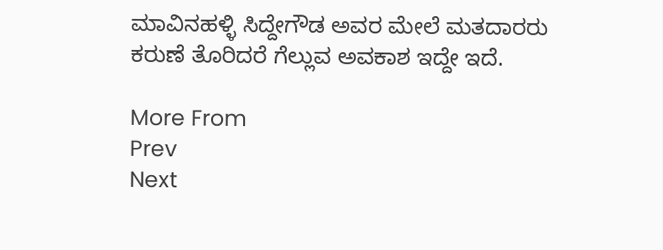ಮಾವಿನಹಳ್ಳಿ ಸಿದ್ದೇಗೌಡ ಅವರ ಮೇಲೆ ಮತದಾರರು ಕರುಣೆ ತೊರಿದರೆ ಗೆಲ್ಲುವ ಅವಕಾಶ ಇದ್ದೇ ಇದೆ.

More From
Prev
Next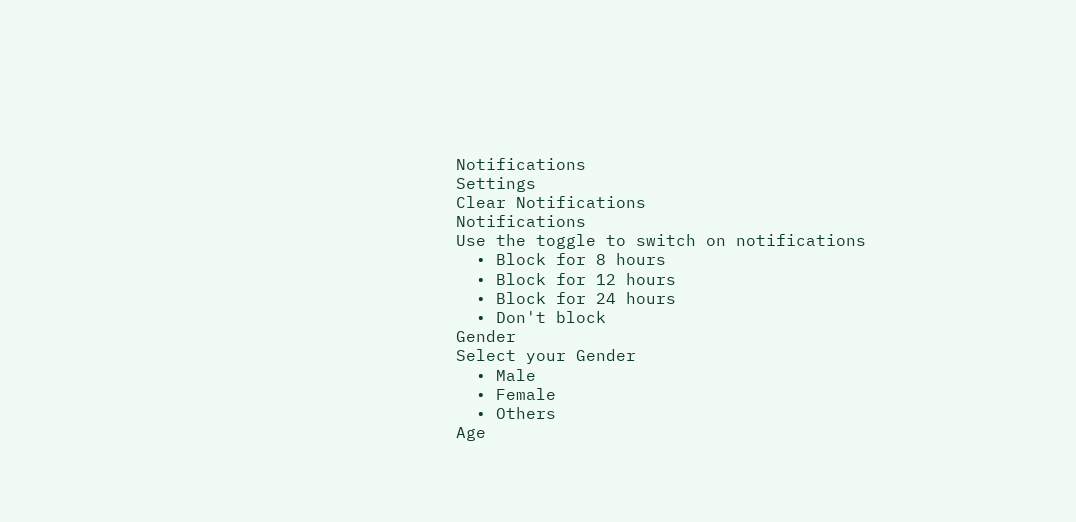Notifications
Settings
Clear Notifications
Notifications
Use the toggle to switch on notifications
  • Block for 8 hours
  • Block for 12 hours
  • Block for 24 hours
  • Don't block
Gender
Select your Gender
  • Male
  • Female
  • Others
Age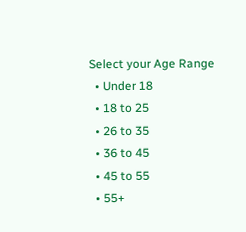Select your Age Range
  • Under 18
  • 18 to 25
  • 26 to 35
  • 36 to 45
  • 45 to 55
  • 55+